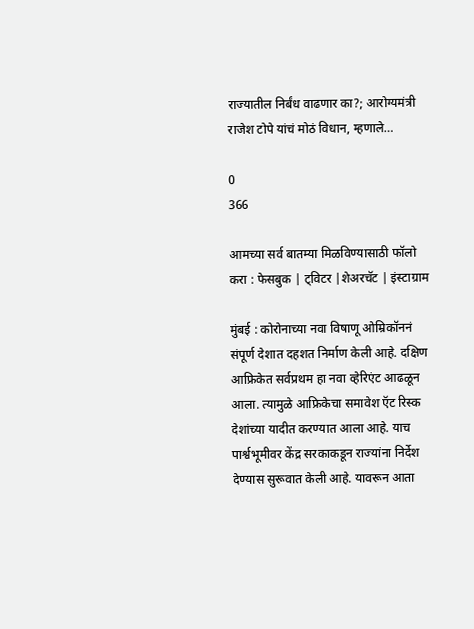राज्यातील निर्बंध वाढणार का?; आरोग्यमंत्री राजेश टोपे यांचं मोठं विधान, म्हणाले…

0
366

आमच्या सर्व बातम्या मिळविण्यासाठी फॉलो करा : फेसबुक | ट्विटर |शेअरचॅट | इंस्टाग्राम

मुंबई : कोरोनाच्या नवा विषाणू ओम्रिकॉननं संपूर्ण देशात दहशत निर्माण केली आहे. दक्षिण आफ्रिकेत सर्वप्रथम हा नवा व्हेरिएंट आढळून आला. त्यामुळे आफ्रिकेचा समावेश ऍट रिस्क देशांच्या यादीत करण्यात आला आहे. याच पार्श्वभूमीवर केंद्र सरकाकडून राज्यांना निर्देश देण्यास सुरूवात केली आहे. यावरून आता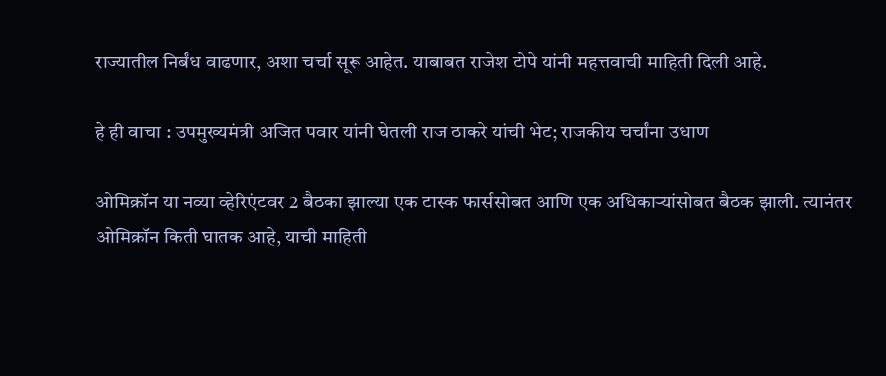राज्यातील निर्बंध वाढणार, अशा चर्चा सूरू आहेत. याबाबत राजेश टोपे यांनी महत्तवाची माहिती दिली आहे.

हे ही वाचा : उपमुख्यमंत्री अजित पवार यांनी घेतली राज ठाकरे यांची भेट; राजकीय चर्चांना उधाण

ओमिक्रॉन या नव्या व्हेरिएंटवर 2 बैठका झाल्या एक टास्क फार्ससोबत आणि एक अधिकाऱ्यांसोबत बैठक झाली. त्यानंतर ओमिक्रॉन किती घातक आहे, याची माहिती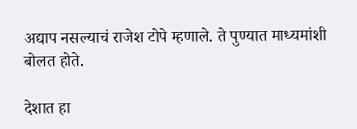अद्याप नसल्याचं राजेश टोपे म्हणाले. ते पुण्यात माध्यमांशी बोलत होते.

देशात हा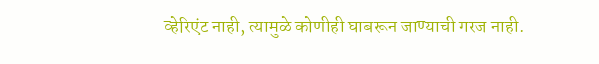व्हेरिएंट नाही, त्यामुळे कोणीही घाबरून जाण्याची गरज नाही.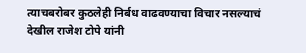त्याचबरोबर कुठलेही निर्बध वाढवण्याचा विचार नसल्याचं देखील राजेश टोपे यांनी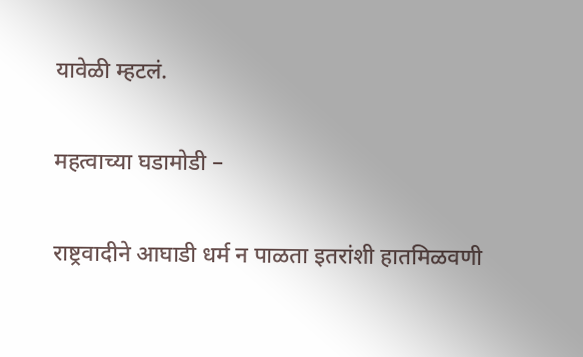यावेळी म्हटलं.

महत्वाच्या घडामोडी –

राष्ट्रवादीने आघाडी धर्म न पाळता इतरांशी हातमिळवणी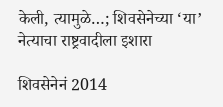केली, त्यामुळे…; शिवसेनेच्या ‘या’ नेत्याचा राष्ट्रवादीला इशारा

शिवसेनेनं 2014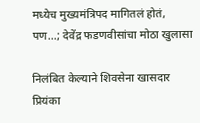मध्येच मुख्यमंत्रिपद मागितलं होतं, पण…; देवेंद्र फडणवीसांचा मोठा खुलासा

निलंबित केल्याने शिवसेना खासदार प्रियंका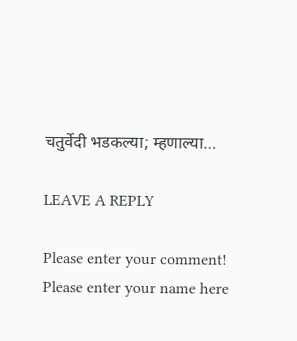चतुर्वेदी भडकल्या; म्हणाल्या…

LEAVE A REPLY

Please enter your comment!
Please enter your name here